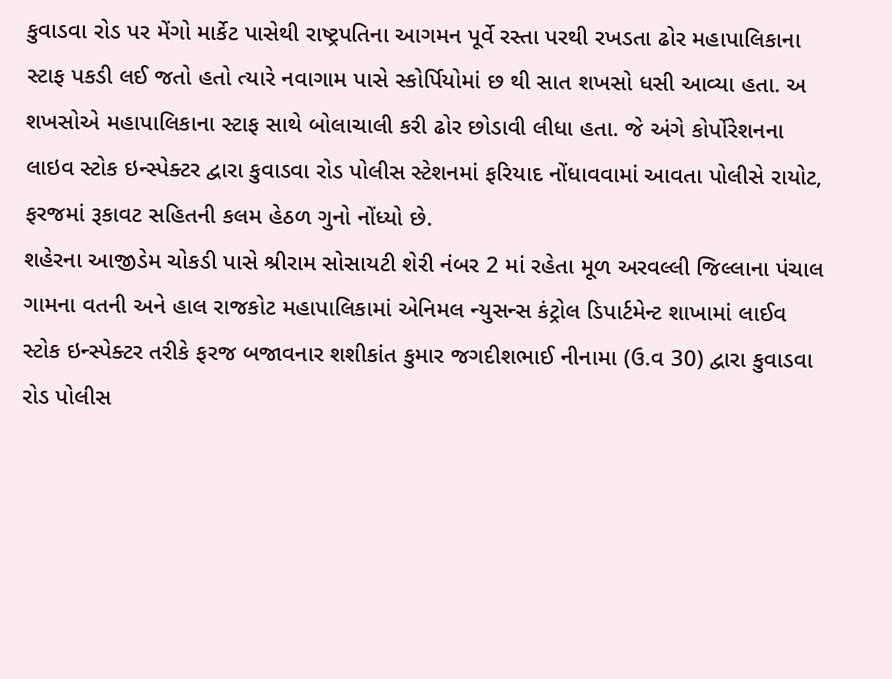કુવાડવા રોડ પર મેંગો માર્કેટ પાસેથી રાષ્ટ્રપતિના આગમન પૂર્વે રસ્તા પરથી રખડતા ઢોર મહાપાલિકાના સ્ટાફ પકડી લઈ જતો હતો ત્યારે નવાગામ પાસે સ્કોર્પિયોમાં છ થી સાત શખસો ધસી આવ્યા હતા. અ શખસોએ મહાપાલિકાના સ્ટાફ સાથે બોલાચાલી કરી ઢોર છોડાવી લીધા હતા. જે અંગે કોર્પોરેશનના લાઇવ સ્ટોક ઇન્સ્પેક્ટર દ્વારા કુવાડવા રોડ પોલીસ સ્ટેશનમાં ફરિયાદ નોંધાવવામાં આવતા પોલીસે રાયોટ, ફરજમાં રૂકાવટ સહિતની કલમ હેઠળ ગુનો નોંધ્યો છે.
શહેરના આજીડેમ ચોકડી પાસે શ્રીરામ સોસાયટી શેરી નંબર 2 માં રહેતા મૂળ અરવલ્લી જિલ્લાના પંચાલ ગામના વતની અને હાલ રાજકોટ મહાપાલિકામાં એનિમલ ન્યુસન્સ કંટ્રોલ ડિપાર્ટમેન્ટ શાખામાં લાઈવ સ્ટોક ઇન્સ્પેક્ટર તરીકે ફરજ બજાવનાર શશીકાંત કુમાર જગદીશભાઈ નીનામા (ઉ.વ 30) દ્વારા કુવાડવા રોડ પોલીસ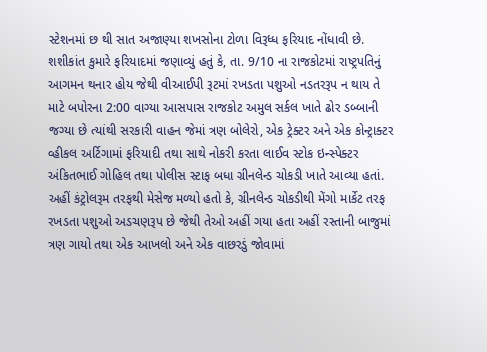સ્ટેશનમાં છ થી સાત અજાણ્યા શખસોના ટોળા વિરૂધ્ધ ફરિયાદ નોંધાવી છે.
શશીકાંત કુમારે ફરિયાદમાં જણાવ્યું હતું કે, તા. 9/10 ના રાજકોટમાં રાષ્ટ્રપતિનું આગમન થનાર હોય જેથી વીઆઈપી રૂટમાં રખડતા પશુઓ નડતરરૂપ ન થાય તે માટે બપોરના 2:00 વાગ્યા આસપાસ રાજકોટ અમુલ સર્કલ ખાતે ઢોર ડબ્બાની જગ્યા છે ત્યાંથી સરકારી વાહન જેમાં ત્રણ બોલેરો, એક ટ્રેક્ટર અને એક કોન્ટ્રાક્ટર વ્હીકલ અર્ટિગામાં ફરિયાદી તથા સાથે નોકરી કરતા લાઈવ સ્ટોક ઇન્સ્પેક્ટર અંકિતભાઈ ગોહિલ તથા પોલીસ સ્ટાફ બધા ગ્રીનલેન્ડ ચોકડી ખાતે આવ્યા હતાં.
અહીં કંટ્રોલરૂમ તરફથી મેસેજ મળ્યો હતો કે, ગ્રીનલેન્ડ ચોકડીથી મેંગો માર્કેટ તરફ રખડતા પશુઓ અડચણરૂપ છે જેથી તેઓ અહીં ગયા હતા અહીં રસ્તાની બાજુમાં ત્રણ ગાયો તથા એક આખલો અને એક વાછરડું જોવામાં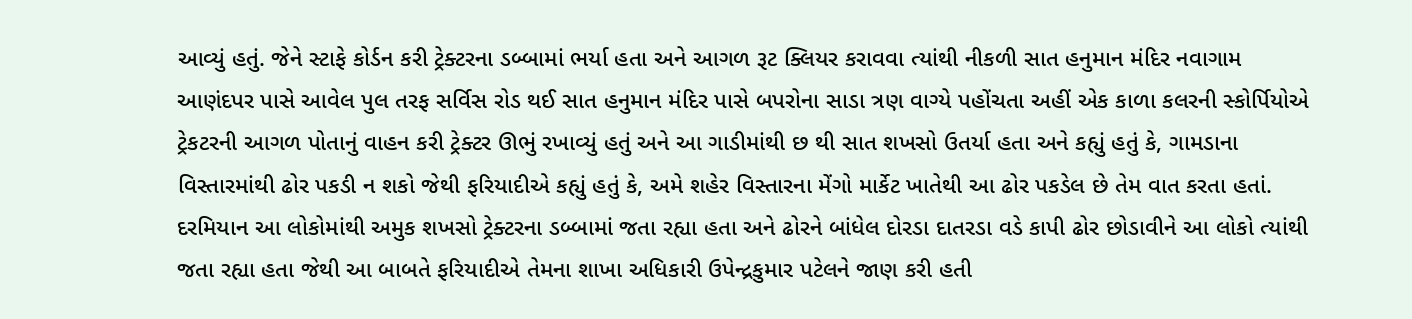આવ્યું હતું. જેને સ્ટાફે કોર્ડન કરી ટ્રેક્ટરના ડબ્બામાં ભર્યા હતા અને આગળ રૂટ ક્લિયર કરાવવા ત્યાંથી નીકળી સાત હનુમાન મંદિર નવાગામ આણંદપર પાસે આવેલ પુલ તરફ સર્વિસ રોડ થઈ સાત હનુમાન મંદિર પાસે બપરોના સાડા ત્રણ વાગ્યે પહોંચતા અહીં એક કાળા કલરની સ્કોર્પિયોએ ટ્રેકટરની આગળ પોતાનું વાહન કરી ટ્રેક્ટર ઊભું રખાવ્યું હતું અને આ ગાડીમાંથી છ થી સાત શખસો ઉતર્યા હતા અને કહ્યું હતું કે, ગામડાના વિસ્તારમાંથી ઢોર પકડી ન શકો જેથી ફરિયાદીએ કહ્યું હતું કે, અમે શહેર વિસ્તારના મેંગો માર્કેટ ખાતેથી આ ઢોર પકડેલ છે તેમ વાત કરતા હતાં. દરમિયાન આ લોકોમાંથી અમુક શખસો ટ્રેક્ટરના ડબ્બામાં જતા રહ્યા હતા અને ઢોરને બાંધેલ દોરડા દાતરડા વડે કાપી ઢોર છોડાવીને આ લોકો ત્યાંથી જતા રહ્યા હતા જેથી આ બાબતે ફરિયાદીએ તેમના શાખા અધિકારી ઉપેન્દ્રકુમાર પટેલને જાણ કરી હતી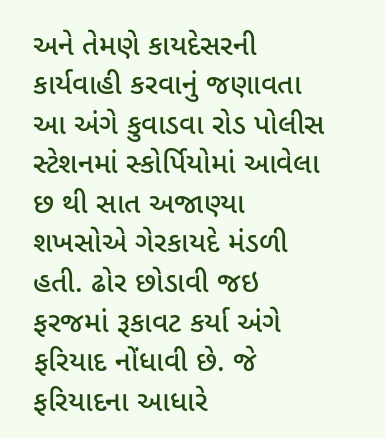અને તેમણે કાયદેસરની કાર્યવાહી કરવાનું જણાવતા આ અંગે કુવાડવા રોડ પોલીસ સ્ટેશનમાં સ્કોર્પિયોમાં આવેલા છ થી સાત અજાણ્યા શખસોએ ગેરકાયદે મંડળી હતી. ઢોર છોડાવી જઇ ફરજમાં રૂકાવટ કર્યા અંગે ફરિયાદ નોંધાવી છે. જે ફરિયાદના આધારે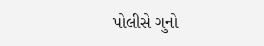પોલીસે ગુનો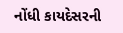નોંધી કાયદેસરની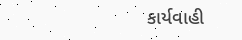કાર્યવાહી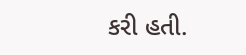કરી હતી.